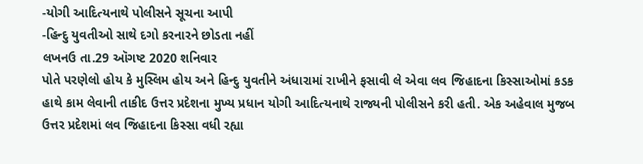-યોગી આદિત્યનાથે પોલીસને સૂચના આપી
-હિન્દુ યુવતીઓ સાથે દગો કરનારને છોડતા નહીં
લખનઉ તા.29 ઑગષ્ટ 2020 શનિવાર
પોતે પરણેલો હોય કે મુસ્લિમ હોય અને હિન્દુ યુવતીને અંધારામાં રાખીને ફસાવી લે એવા લવ જિહાદના કિસ્સાઓમાં કડક હાથે કામ લેવાની તાકીદ ઉત્તર પ્રદેશના મુખ્ય પ્રધાન યોગી આદિત્યનાથે રાજ્યની પોલીસને કરી હતી. એક અહેવાલ મુજબ ઉત્તર પ્રદેશમાં લવ જિહાદના કિસ્સા વધી રહ્યા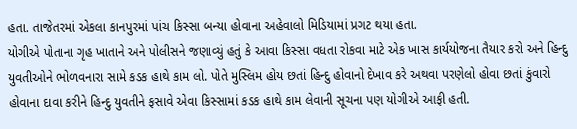હતા. તાજેતરમાં એકલા કાનપુરમાં પાંચ કિસ્સા બન્યા હોવાના અહેવાલો મિડિયામાં પ્રગટ થયા હતા.
યોગીએ પોતાના ગૃહ ખાતાને અને પોલીસને જણાવ્યું હતું કે આવા કિસ્સા વધતા રોકવા માટે એક ખાસ કાર્યયોજના તૈયાર કરો અને હિન્દુ યુવતીઓને ભોળવનારા સામે કડક હાથે કામ લો. પોતે મુસ્લિમ હોય છતાં હિન્દુ હોવાનો દેખાવ કરે અથવા પરણેલો હોવા છતાં કુંવારો હોવાના દાવા કરીને હિન્દુ યુવતીને ફસાવે એવા કિસ્સામાં કડક હાથે કામ લેવાની સૂચના પણ યોગીએ આફી હતી.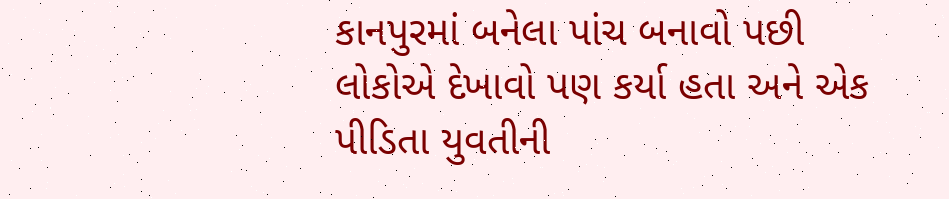કાનપુરમાં બનેલા પાંચ બનાવો પછી લોકોએ દેખાવો પણ કર્યા હતા અને એક પીડિતા યુવતીની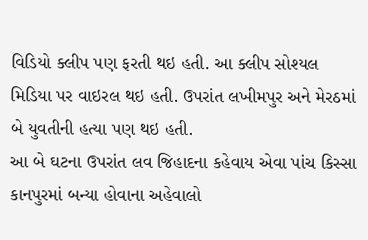વિડિયો ક્લીપ પણ ફરતી થઇ હતી. આ ક્લીપ સોશ્યલ મિડિયા પર વાઇરલ થઇ હતી. ઉપરાંત લખીમપુર અને મેરઠમાં બે યુવતીની હત્યા પણ થઇ હતી.
આ બે ઘટના ઉપરાંત લવ જિહાદના કહેવાય એવા પાંચ કિસ્સા કાનપુરમાં બન્યા હોવાના અહેવાલો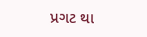પ્રગટ થા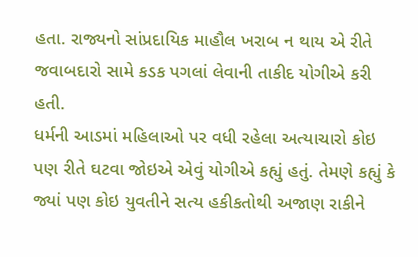હતા. રાજ્યનો સાંપ્રદાયિક માહૌલ ખરાબ ન થાય એ રીતે જવાબદારો સામે કડક પગલાં લેવાની તાકીદ યોગીએ કરી હતી.
ધર્મની આડમાં મહિલાઓ પર વધી રહેલા અત્યાચારો કોઇ પણ રીતે ઘટવા જોઇએ એવું યોગીએ કહ્યું હતું. તેમણે કહ્યું કે જ્યાં પણ કોઇ યુવતીને સત્ય હકીકતોથી અજાણ રાકીને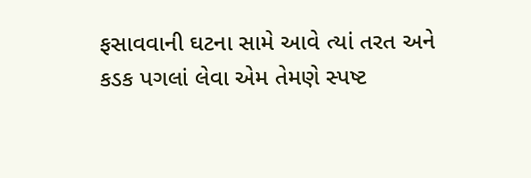ફસાવવાની ઘટના સામે આવે ત્યાં તરત અને કડક પગલાં લેવા એમ તેમણે સ્પષ્ટ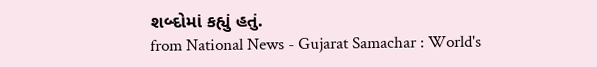શબ્દોમાં કહ્યું હતું.
from National News - Gujarat Samachar : World's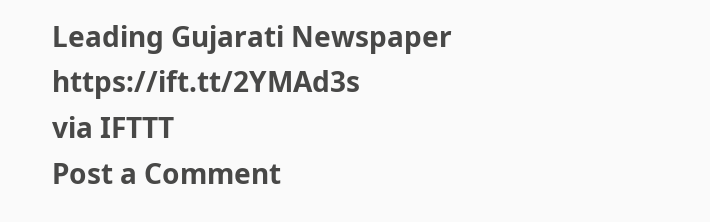Leading Gujarati Newspaper https://ift.tt/2YMAd3s
via IFTTT
Post a Comment